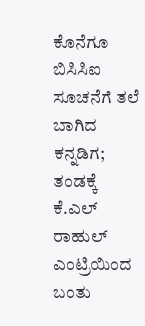ಕೊನೆಗೂ ಬಿಸಿಸಿಐ ಸೂಚನೆಗೆ ತಲೆ ಬಾಗಿದ ಕನ್ನಡಿಗ; ತಂಡಕ್ಕೆ ಕೆ.ಎಲ್ ರಾಹುಲ್ ಎಂಟ್ರಿಯಿಂದ ಬಂತು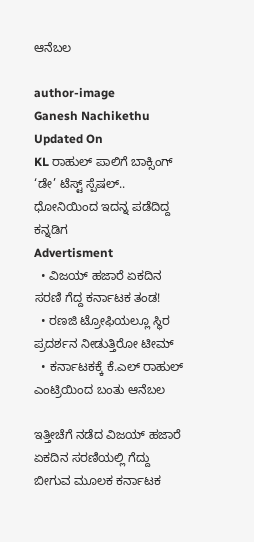ಆನೆಬಲ

author-image
Ganesh Nachikethu
Updated On
KL ರಾಹುಲ್ ಪಾಲಿಗೆ ಬಾಕ್ಸಿಂಗ್ ‘ಡೇ’ ಟೆಸ್ಟ್ ಸ್ಪೆಷಲ್.. ಧೋನಿಯಿಂದ ಇದನ್ನ ಪಡೆದಿದ್ದ ಕನ್ನಡಿಗ
Advertisment
  • ವಿಜಯ್ ಹಜಾರೆ ಏಕದಿನ ಸರಣಿ ಗೆದ್ದ ಕರ್ನಾಟಕ ತಂಡ!
  • ರಣಜಿ ಟ್ರೋಫಿಯಲ್ಲೂ ಸ್ಥಿರ ಪ್ರದರ್ಶನ ನೀಡುತ್ತಿರೋ ಟೀಮ್
  • ಕರ್ನಾಟಕಕ್ಕೆ ಕೆ.ಎಲ್ ರಾಹುಲ್ ಎಂಟ್ರಿಯಿಂದ ಬಂತು ಆನೆಬಲ

ಇತ್ತೀಚೆಗೆ ನಡೆದ ವಿಜಯ್ ಹಜಾರೆ ಏಕದಿನ ಸರಣಿಯಲ್ಲಿ ಗೆದ್ದು ಬೀಗುವ ಮೂಲಕ ಕರ್ನಾಟಕ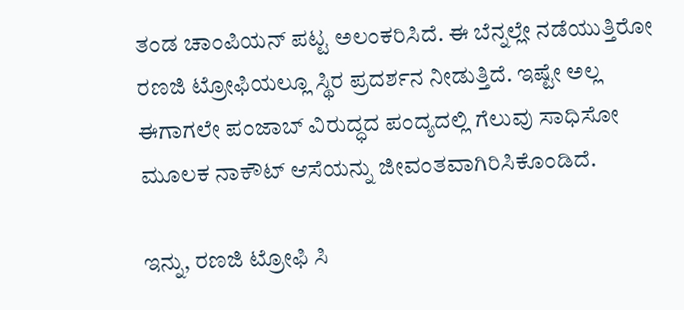ತಂಡ ಚಾಂಪಿಯನ್ ಪಟ್ಟ ಅಲಂಕರಿಸಿದೆ. ಈ ಬೆನ್ನಲ್ಲೇ ನಡೆಯುತ್ತಿರೋ ರಣಜಿ ಟ್ರೋಫಿಯಲ್ಲೂ ಸ್ಥಿರ ಪ್ರದರ್ಶನ ನೀಡುತ್ತಿದೆ. ಇಷ್ಟೇ ಅಲ್ಲ ಈಗಾಗಲೇ ಪಂಜಾಬ್ ವಿರುದ್ಧದ ಪಂದ್ಯದಲ್ಲಿ ಗೆಲುವು ಸಾಧಿಸೋ ಮೂಲಕ ನಾಕೌಟ್ ಆಸೆಯನ್ನು ಜೀವಂತವಾಗಿರಿಸಿಕೊಂಡಿದೆ.

ಇನ್ನು, ರಣಜಿ ಟ್ರೋಫಿ ಸಿ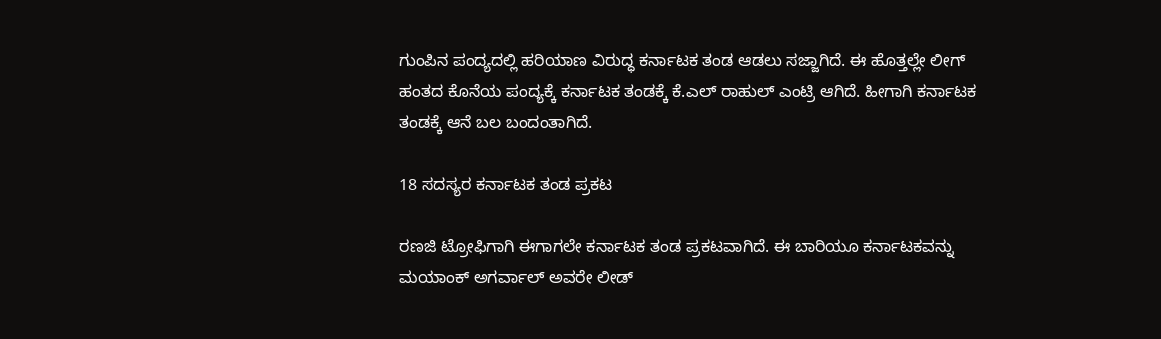ಗುಂಪಿನ ಪಂದ್ಯದಲ್ಲಿ ಹರಿಯಾಣ ವಿರುದ್ಧ ಕರ್ನಾಟಕ ತಂಡ ಆಡಲು ಸಜ್ಜಾಗಿದೆ. ಈ ಹೊತ್ತಲ್ಲೇ ಲೀಗ್ ಹಂತದ ಕೊನೆಯ ಪಂದ್ಯಕ್ಕೆ ಕರ್ನಾಟಕ ತಂಡಕ್ಕೆ ಕೆ.ಎಲ್ ರಾಹುಲ್ ಎಂಟ್ರಿ ಆಗಿದೆ. ಹೀಗಾಗಿ ಕರ್ನಾಟಕ ತಂಡಕ್ಕೆ ಆನೆ ಬಲ ಬಂದಂತಾಗಿದೆ.

18 ಸದಸ್ಯರ ಕರ್ನಾಟಕ ತಂಡ ಪ್ರಕಟ

ರಣಜಿ ಟ್ರೋಫಿಗಾಗಿ ಈಗಾಗಲೇ ಕರ್ನಾಟಕ ತಂಡ ಪ್ರಕಟವಾಗಿದೆ. ಈ ಬಾರಿಯೂ ಕರ್ನಾಟಕವನ್ನು ಮಯಾಂಕ್ ಅಗರ್ವಾಲ್ ಅವರೇ ಲೀಡ್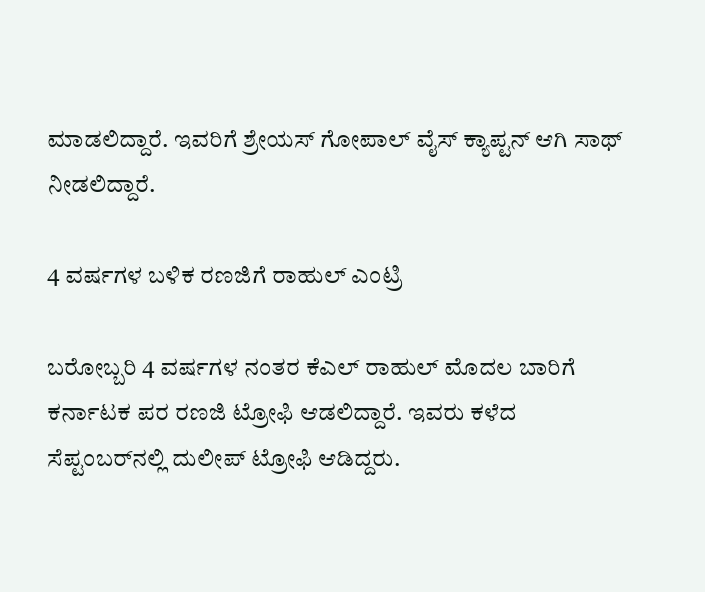ಮಾಡಲಿದ್ದಾರೆ. ಇವರಿಗೆ ಶ್ರೇಯಸ್ ಗೋಪಾಲ್ ವೈಸ್ ಕ್ಯಾಪ್ಟನ್ ಆಗಿ ಸಾಥ್ ನೀಡಲಿದ್ದಾರೆ.

4 ವರ್ಷಗಳ ಬಳಿಕ ರಣಜಿಗೆ ರಾಹುಲ್ ಎಂಟ್ರಿ

ಬರೋಬ್ಬರಿ 4 ವರ್ಷಗಳ ನಂತರ ಕೆಎಲ್ ರಾಹುಲ್ ಮೊದಲ ಬಾರಿಗೆ ಕರ್ನಾಟಕ ಪರ ರಣಜಿ ಟ್ರೋಫಿ ಆಡಲಿದ್ದಾರೆ. ಇವರು ಕಳೆದ ಸೆಪ್ಟಂಬರ್‌ನಲ್ಲಿ ದುಲೀಪ್‌ ಟ್ರೋಫಿ ಆಡಿದ್ದರು.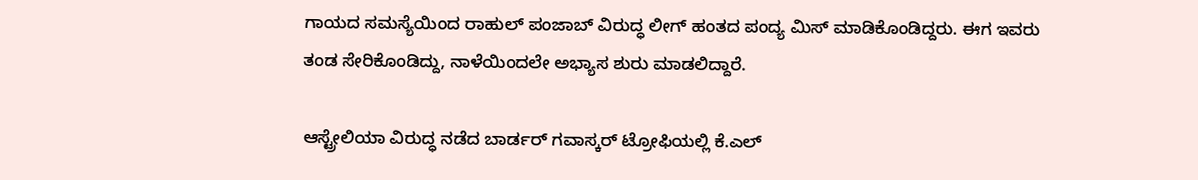ಗಾಯದ ಸಮಸ್ಯೆಯಿಂದ ರಾಹುಲ್‌ ಪಂಜಾಬ್‌ ವಿರುದ್ಧ ಲೀಗ್‌ ಹಂತದ ಪಂದ್ಯ ಮಿಸ್ ಮಾಡಿಕೊಂಡಿದ್ದರು. ಈಗ ಇವರು ತಂಡ ಸೇರಿಕೊಂಡಿದ್ದು, ನಾಳೆಯಿಂದಲೇ ಅಭ್ಯಾಸ ಶುರು ಮಾಡಲಿದ್ದಾರೆ.

ಆಸ್ಟ್ರೇಲಿಯಾ ವಿರುದ್ಧ ನಡೆದ ಬಾರ್ಡರ್ ಗವಾಸ್ಕರ್ ಟ್ರೋಫಿಯಲ್ಲಿ ಕೆ.ಎಲ್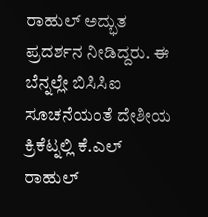ರಾಹುಲ್ ಅದ್ಭುತ ಪ್ರದರ್ಶನ ನೀಡಿದ್ದರು. ಈ ಬೆನ್ನಲ್ಲೇ ಬಿಸಿಸಿಐ ಸೂಚನೆಯಂತೆ ದೇಶೀಯ ಕ್ರಿಕೆಟ್ನಲ್ಲಿ ಕೆ.ಎಲ್ ರಾಹುಲ್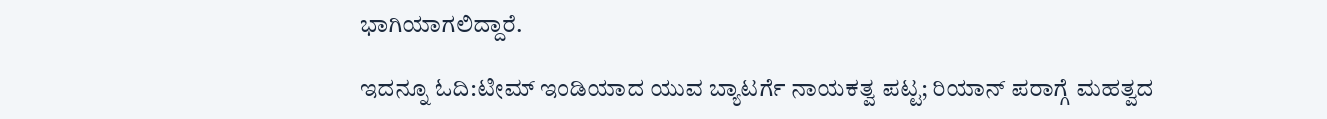ಭಾಗಿಯಾಗಲಿದ್ದಾರೆ.

ಇದನ್ನೂ ಓದಿ:ಟೀಮ್ ಇಂಡಿಯಾದ ಯುವ ಬ್ಯಾಟರ್ಗೆ ನಾಯಕತ್ವ ಪಟ್ಟ; ರಿಯಾನ್ ಪರಾಗ್ಗೆ ಮಹತ್ವದ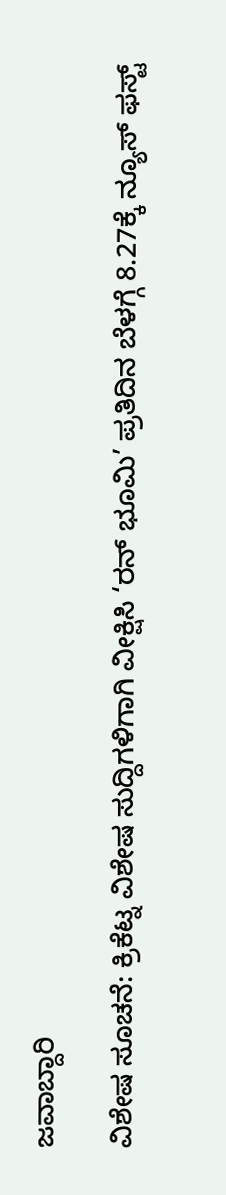ಜವಾಬ್ದಾರಿ

ವಿಶೇಷ ಸೂಚನೆ: ಕ್ರಿಕೆಟ್ನ ವಿಶೇಷ ಸುದ್ದಿಗಳಿಗಾಗಿ ವೀಕ್ಷಿಸಿ ‘ರನ್ ಭೂಮಿ’ ಪ್ರತಿದಿನ ಬೆಳಗ್ಗೆ 8.27ಕ್ಕೆ ನ್ಯೂಸ್ ಫಸ್ಟ್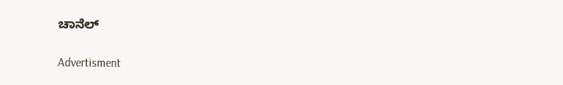ಚಾನೆಲ್

Advertisment